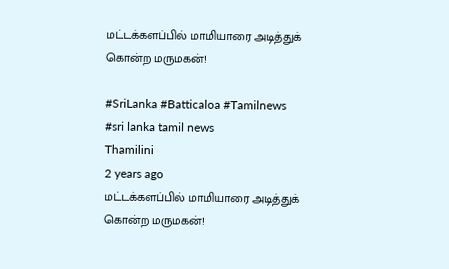மட்டக்களப்பில் மாமியாரை அடித்துக் கொன்ற மருமகன்!

#SriLanka #Batticaloa #Tamilnews #sri lanka tamil news
Thamilini
2 years ago
மட்டக்களப்பில் மாமியாரை அடித்துக் கொன்ற மருமகன்!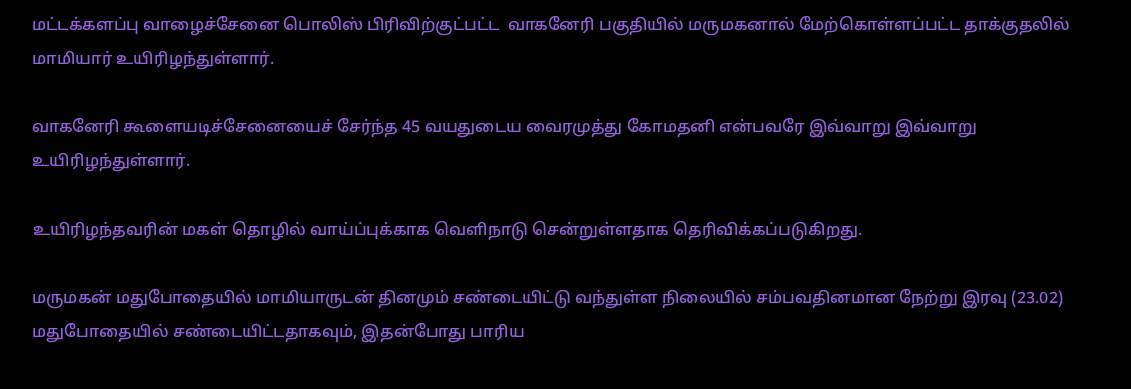மட்டக்களப்பு வாழைச்சேனை பொலிஸ் பிரிவிற்குட்பட்ட  வாகனேரி பகுதியில் மருமகனால் மேற்கொள்ளப்பட்ட தாக்குதலில் மாமியார் உயிரிழந்துள்ளார்.

வாகனேரி கூளையடிச்சேனையைச் சேர்ந்த 45 வயதுடைய வைரமுத்து கோமதனி என்பவரே இவ்வாறு இவ்வாறு உயிரிழந்துள்ளார்.

உயிரிழந்தவரின் மகள் தொழில் வாய்ப்புக்காக வெளிநாடு சென்றுள்ளதாக தெரிவிக்கப்படுகிறது.

மருமகன் மதுபோதையில் மாமியாருடன் தினமும் சண்டையிட்டு வந்துள்ள நிலையில் சம்பவதினமான நேற்று இரவு (23.02) மதுபோதையில் சண்டையிட்டதாகவும், இதன்போது பாரிய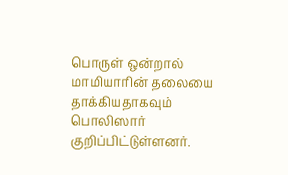பொருள் ஒன்றால் மாமியாரின் தலையை தாக்கியதாகவும் பொலிஸார் குறிப்பிட்டுள்ளனர்.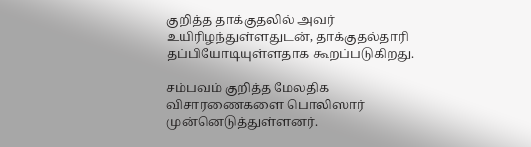குறித்த தாக்குதலில் அவர் உயிரிழந்துள்ளதுடன், தாக்குதல்தாரி தப்பியோடியுள்ளதாக கூறப்படுகிறது.

சம்பவம் குறித்த மேலதிக விசாரணைகளை பொலிஸார் முன்னெடுத்துள்ளனர்.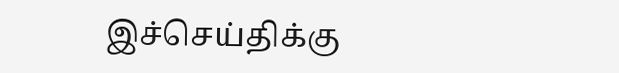இச்செய்திக்கு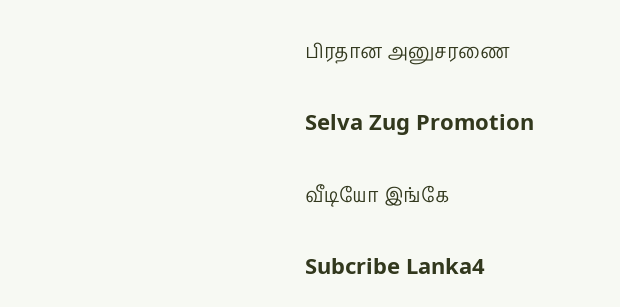பிரதான அனுசரணை

Selva Zug Promotion

வீடியோ இங்கே

Subcribe Lanka4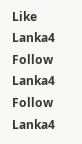Like Lanka4
Follow Lanka4
Follow Lanka4